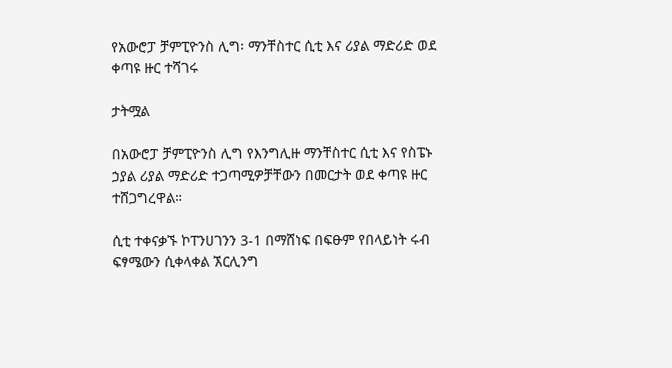የአውሮፓ ቻምፒዮንስ ሊግ፡ ማንቸስተር ሲቲ እና ሪያል ማድሪድ ወደ ቀጣዩ ዙር ተሻገሩ

ታትሟል

በአውሮፓ ቻምፒዮንስ ሊግ የእንግሊዙ ማንቸስተር ሲቲ እና የስፔኑ ኃያል ሪያል ማድሪድ ተጋጣሚዎቻቸውን በመርታት ወደ ቀጣዩ ዙር ተሸጋግረዋል።

ሲቲ ተቀናቃኙ ኮፐንሀገንን 3-1 በማሸነፍ በፍፁም የበላይነት ሩብ ፍፃሜውን ሲቀላቀል ኧርሊንግ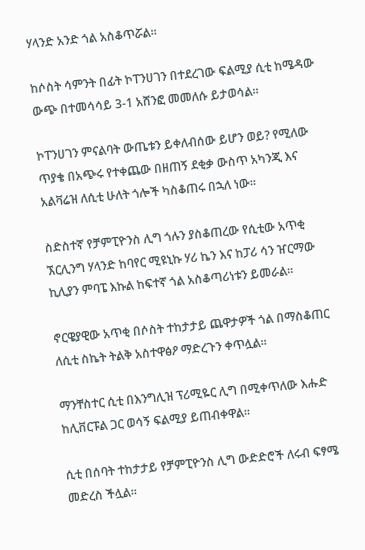ሃላንድ አንድ ጎል አስቆጥሯል።

ከሶስት ሳምንት በፊት ኮፐንሀገን በተደረገው ፍልሚያ ሲቲ ከሜዳው ውጭ በተመሳሳይ 3-1 አሸንፎ መመለሱ ይታወሳል።

ኮፐንሀገን ምናልባት ውጤቱን ይቀለብሰው ይሆን ወይ? የሚለው ጥያቄ በአጭሩ የተቀጨው በዘጠኝ ደቂቃ ውስጥ አካንጂ እና አልቫሬዝ ለሲቲ ሁለት ጎሎች ካስቆጠሩ በኋለ ነው።

ስድስተኛ የቻምፒዮንስ ሊግ ጎሉን ያስቆጠረው የሲቲው አጥቂ ኧርሊንግ ሃላንድ ከባየር ሚዩኒኩ ሃሪ ኬን እና ከፓሪ ሳን ዠርማው ኪሊያን ምባፔ እኩል ከፍተኛ ጎል አስቆጣሪነቱን ይመራል።

ኖርዌያዊው አጥቂ በሶስት ተከታታይ ጨዋታዎች ጎል በማስቆጠር ለሲቲ ስኬት ትልቅ አስተዋፅዖ ማድረጉን ቀጥሏል።

ማንቸስተር ሲቲ በእንግሊዝ ፕሪሚዬር ሊግ በሚቀጥለው እሑድ ከሊቨርፑል ጋር ወሳኝ ፍልሚያ ይጠብቀዋል።

ሲቲ በሰባት ተከታታይ የቻምፒዮንስ ሊግ ውድድሮች ለሩብ ፍፃሜ መድረስ ችሏል።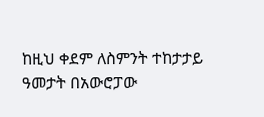ከዚህ ቀደም ለስምንት ተከታታይ ዓመታት በአውሮፓው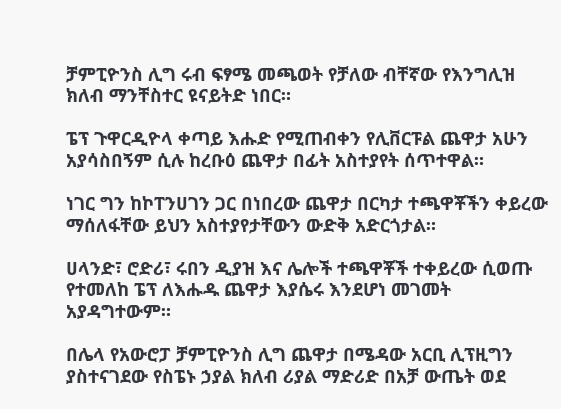ቻምፒዮንስ ሊግ ሩብ ፍፃሜ መጫወት የቻለው ብቸኛው የእንግሊዝ ክለብ ማንቸስተር ዩናይትድ ነበር።

ፔፕ ጉዋርዲዮላ ቀጣይ እሑድ የሚጠብቀን የሊቨርፑል ጨዋታ አሁን አያሳስበኝም ሲሉ ከረቡዕ ጨዋታ በፊት አስተያየት ሰጥተዋል።

ነገር ግን ከኮፐንሀገን ጋር በነበረው ጨዋታ በርካታ ተጫዋቾችን ቀይረው ማሰለፋቸው ይህን አስተያየታቸውን ውድቅ አድርጎታል።

ሀላንድ፣ ሮድሪ፣ ሩበን ዲያዝ እና ሌሎች ተጫዋቾች ተቀይረው ሲወጡ የተመለከ ፔፕ ለእሑዱ ጨዋታ እያሴሩ እንደሆነ መገመት አያዳግተውም።

በሌላ የአውሮፓ ቻምፒዮንስ ሊግ ጨዋታ በሜዳው አርቢ ሊፕዚግን ያስተናገደው የስፔኑ ኃያል ክለብ ሪያል ማድሪድ በአቻ ውጤት ወደ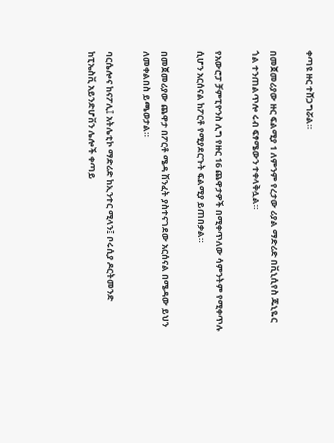ቀጣዩ ዙር ተሸጋግሯል።

በመጀመሪያው ዙር ፍልሚያ 1 ለምንም የረታው ሪያል ማድሪድ በቪኒሲየስ ጁኒዬር ጎል ተንጠልጥሎ ሩብ ፍፃሜውን ተቀላቅሏል።

የአውሮፓ ቻምፒዮንስ ሊግ የዙር 16 ጨዋታዎች በሚቀጥለው ሳምንትም የሚቀጥሉ ሲሆን አርሰናል ከፖርቶ የሚያደርጉት ፍልሚያ ይጠበቃል።

በመጀመሪያው ጨዋታ በፖርቶ ሜዳ ሽንፈት ያስተናገደው አርሰናል በሜዳው ይህን ለመቀልበስ ይጫወታል።

ባርሴሎና ከናፖሊ፤ አትሌቲኮ ማድሪድ ከኢንተር ሚላን፤ ቦሩሲያ ዶርትመንድ ከፒኤስቪ አይንድሆቨን ሌሎች ቀጣይ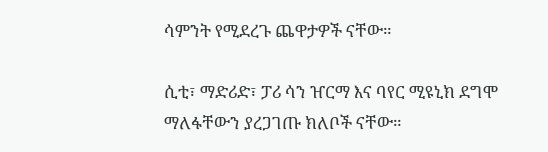ሳምንት የሚደረጉ ጨዋታዎች ናቸው።

ሲቲ፣ ማድሪድ፣ ፓሪ ሳን ዠርማ እና ባየር ሚዩኒክ ደግሞ ማለፋቸውን ያረጋገጡ ክለቦች ናቸው።